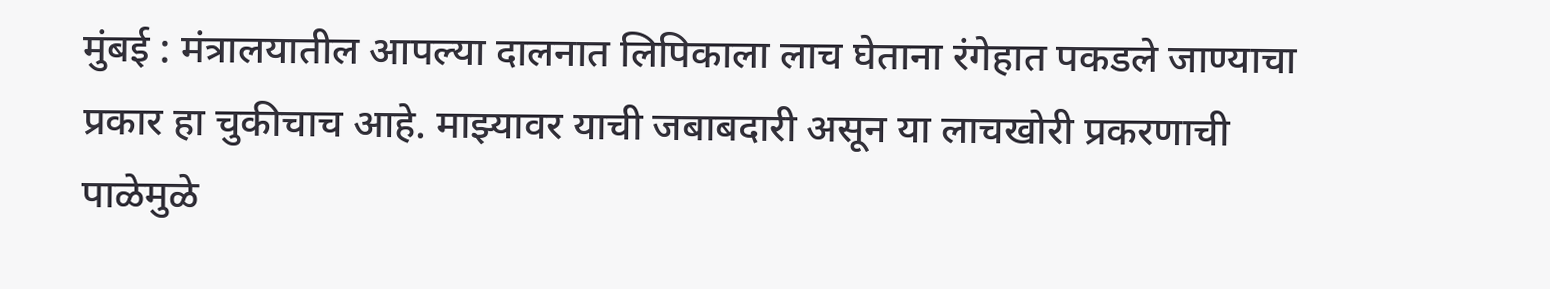मुंबई : मंत्रालयातील आपल्या दालनात लिपिकाला लाच घेताना रंगेहात पकडले जाण्याचा प्रकार हा चुकीचाच आहे. माझ्यावर याची जबाबदारी असून या लाचखोरी प्रकरणाची पाळेमुळे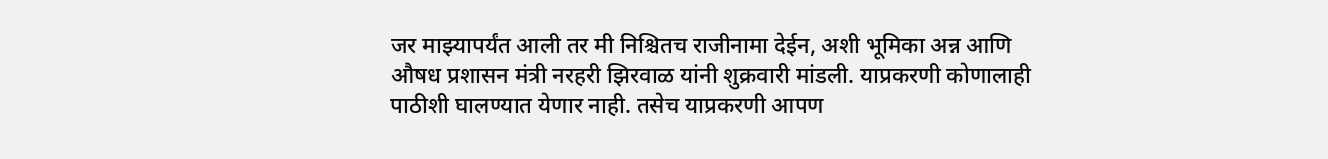जर माझ्यापर्यंत आली तर मी निश्चितच राजीनामा देईन, अशी भूमिका अन्न आणि औषध प्रशासन मंत्री नरहरी झिरवाळ यांनी शुक्रवारी मांडली. याप्रकरणी कोणालाही पाठीशी घालण्यात येणार नाही. तसेच याप्रकरणी आपण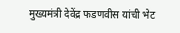मुख्यमंत्री देवेंद्र फडणवीस यांची भेट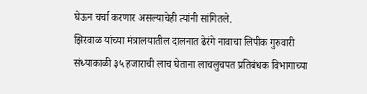घेऊन चर्चा करणार असल्याचेही त्यांनी सांगितले.
झिरवाळ यांच्या मंत्रालयातील दालनात ढेरंगे नावाचा लिपीक गुरुवारी संध्याकाळी ३५ हजाराची लाच घेताना लाचलुचपत प्रतिबंधक विभागाच्या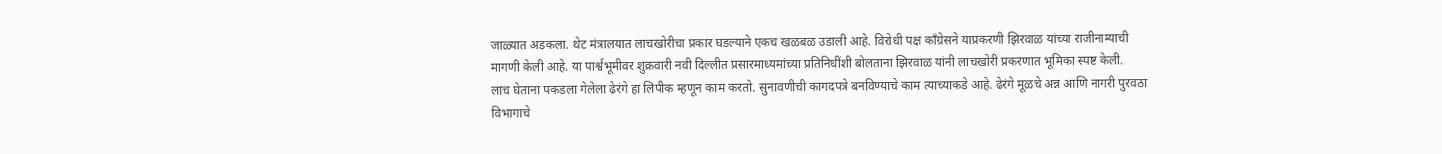जाळ्यात अडकला. थेट मंत्रालयात लाचखोरीचा प्रकार घडल्याने एकच खळबळ उडाली आहे. विरोधी पक्ष काँग्रेसने याप्रकरणी झिरवाळ यांच्या राजीनाम्याची मागणी केली आहे. या पार्श्वभूमीवर शुक्रवारी नवी दिल्लीत प्रसारमाध्यमांच्या प्रतिनिधींशी बोलताना झिरवाळ यांनी लाचखोरी प्रकरणात भूमिका स्पष्ट केली.
लाच घेताना पकडला गेलेला ढेरंगे हा लिपीक म्हणून काम करतो. सुनावणीची कागदपत्रे बनविण्याचे काम त्याच्याकडे आहे. ढेरंगे मूळचे अन्न आणि नागरी पुरवठा विभागाचे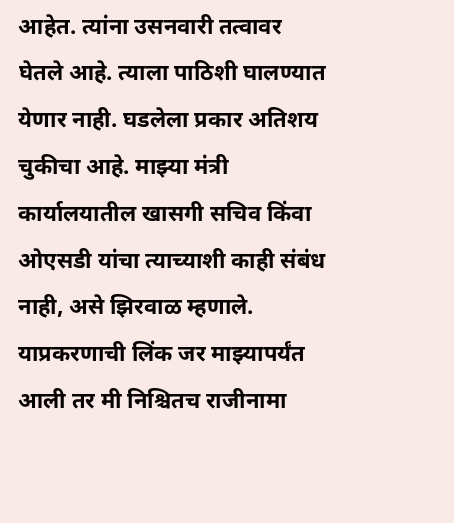आहेत. त्यांना उसनवारी तत्वावर घेतले आहे. त्याला पाठिशी घालण्यात येणार नाही. घडलेला प्रकार अतिशय चुकीचा आहे. माझ्या मंत्री कार्यालयातील खासगी सचिव किंवा ओएसडी यांचा त्याच्याशी काही संबंध नाही, असे झिरवाळ म्हणाले.
याप्रकरणाची लिंक जर माझ्यापर्यंत आली तर मी निश्चितच राजीनामा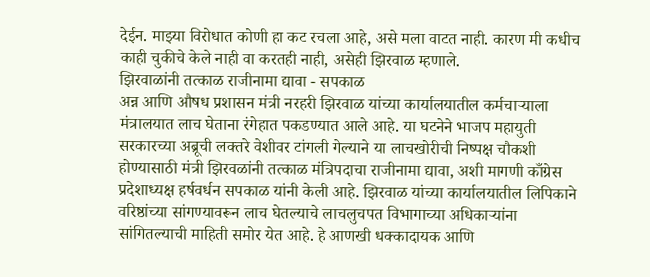देईन. माझ्या विरोधात कोणी हा कट रचला आहे, असे मला वाटत नाही. कारण मी कधीच काही चुकीचे केले नाही वा करतही नाही, असेही झिरवाळ म्हणाले.
झिरवाळांनी तत्काळ राजीनामा द्यावा - सपकाळ
अन्न आणि औषध प्रशासन मंत्री नरहरी झिरवाळ यांच्या कार्यालयातील कर्मचाऱ्याला मंत्रालयात लाच घेताना रंगेहात पकडण्यात आले आहे. या घटनेने भाजप महायुती सरकारच्या अब्रूची लक्तरे वेशीवर टांगली गेल्याने या लाचखोरीची निष्पक्ष चौकशी होण्यासाठी मंत्री झिरवळांनी तत्काळ मंत्रिपदाचा राजीनामा द्यावा, अशी मागणी काँग्रेस प्रदेशाध्यक्ष हर्षवर्धन सपकाळ यांनी केली आहे. झिरवाळ यांच्या कार्यालयातील लिपिकाने वरिष्ठांच्या सांगण्यावरून लाच घेतल्याचे लाचलुचपत विभागाच्या अधिकाऱ्यांना सांगितल्याची माहिती समोर येत आहे. हे आणखी धक्कादायक आणि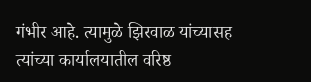गंभीर आहे. त्यामुळे झिरवाळ यांच्यासह त्यांच्या कार्यालयातील वरिष्ठ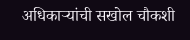अधिकाऱ्यांची सखोल चौकशी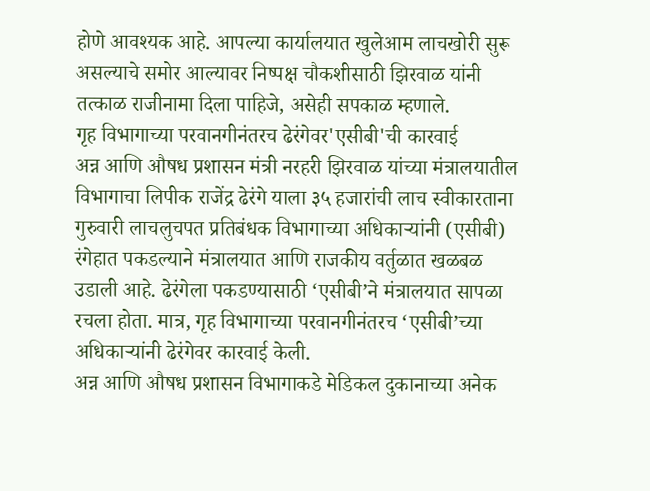होणे आवश्यक आहे. आपल्या कार्यालयात खुलेआम लाचखोरी सुरू असल्याचे समोर आल्यावर निष्पक्ष चौकशीसाठी झिरवाळ यांनी तत्काळ राजीनामा दिला पाहिजे, असेही सपकाळ म्हणाले.
गृह विभागाच्या परवानगीनंतरच ढेरंगेवर'एसीबी'ची कारवाई
अन्न आणि औषध प्रशासन मंत्री नरहरी झिरवाळ यांच्या मंत्रालयातील विभागाचा लिपीक राजेंद्र ढेरंगे याला ३५ हजारांची लाच स्वीकारताना गुरुवारी लाचलुचपत प्रतिबंधक विभागाच्या अधिकाऱ्यांनी (एसीबी) रंगेहात पकडल्याने मंत्रालयात आणि राजकीय वर्तुळात खळबळ उडाली आहे. ढेरंगेला पकडण्यासाठी ‘एसीबी’ने मंत्रालयात सापळा रचला होता. मात्र, गृह विभागाच्या परवानगीनंतरच ‘एसीबी’च्या अधिकाऱ्यांनी ढेरंगेवर कारवाई केली.
अन्न आणि औषध प्रशासन विभागाकडे मेडिकल दुकानाच्या अनेक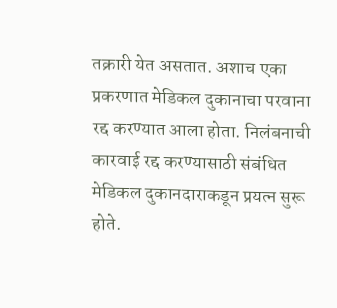तक्रारी येत असतात. अशाच एका प्रकरणात मेडिकल दुकानाचा परवाना रद्द करण्यात आला होता. निलंबनाची कारवाई रद्द करण्यासाठी संबंधित मेडिकल दुकानदाराकडून प्रयत्न सुरू होते.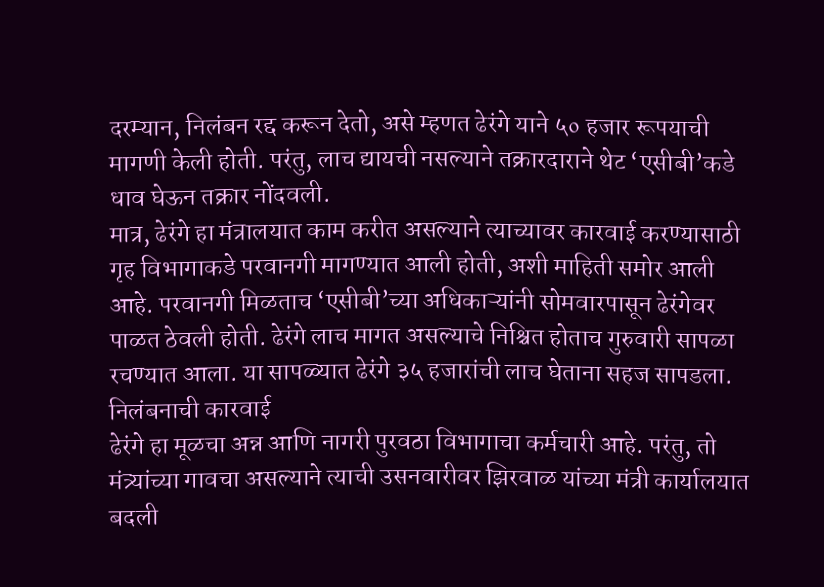दरम्यान, निलंबन रद्द करून देतो, असे म्हणत ढेरंगे याने ५० हजार रूपयाची मागणी केली होती. परंतु, लाच द्यायची नसल्याने तक्रारदाराने थेट ‘एसीबी’कडे धाव घेऊन तक्रार नोंदवली.
मात्र, ढेरंगे हा मंत्रालयात काम करीत असल्याने त्याच्यावर कारवाई करण्यासाठी गृह विभागाकडे परवानगी मागण्यात आली होती, अशी माहिती समोर आली आहे. परवानगी मिळताच ‘एसीबी’च्या अधिकाऱ्यांनी सोमवारपासून ढेरंगेवर पाळत ठेवली होती. ढेरंगे लाच मागत असल्याचे निश्चित होताच गुरुवारी सापळा रचण्यात आला. या सापळ्यात ढेरंगे ३५ हजारांची लाच घेताना सहज सापडला.
निलंबनाची कारवाई
ढेरंगे हा मूळचा अन्न आणि नागरी पुरवठा विभागाचा कर्मचारी आहे. परंतु, तो मंत्र्यांच्या गावचा असल्याने त्याची उसनवारीवर झिरवाळ यांच्या मंत्री कार्यालयात बदली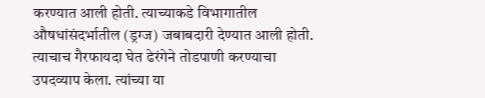करण्यात आली होती. त्याच्याकडे विभागातील औषधांसंदर्भातील (ड्रग्ज) जबाबदारी देण्यात आली होती. त्याचाच गैरफायदा घेत ढेरंगेने तोडपाणी करण्याचा उपदव्याप केला. त्यांच्या या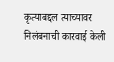कृत्याबद्दल त्याच्यावर निलंबनाची कारवाई केली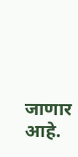जाणार आहे.